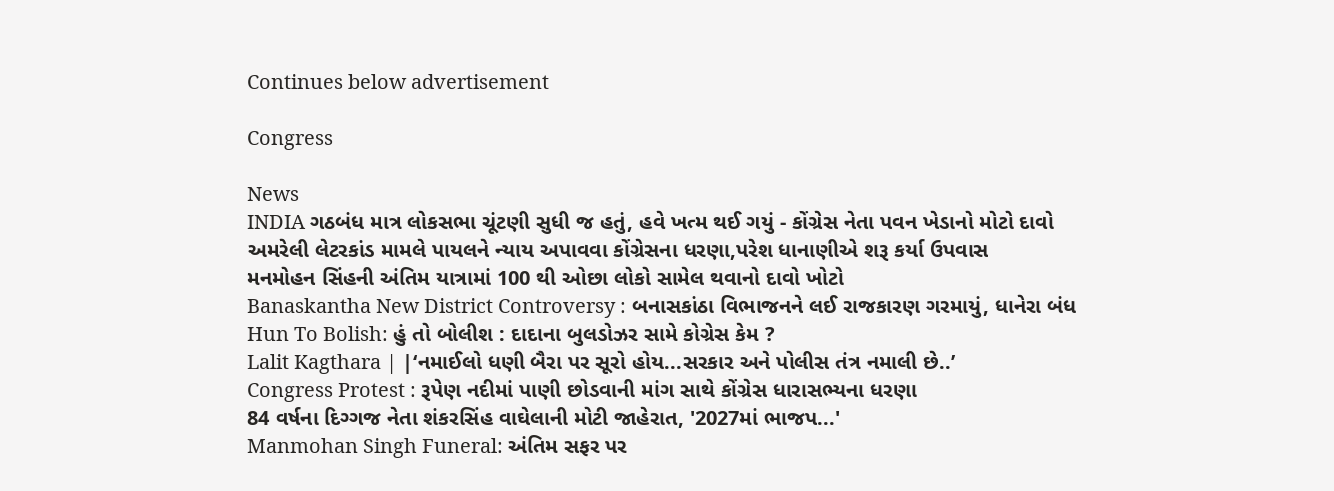Continues below advertisement

Congress

News
INDIA ગઠબંધ માત્ર લોકસભા ચૂંટણી સુધી જ હતું, હવે ખત્મ થઈ ગયું - કોંગ્રેસ નેતા પવન ખેડાનો મોટો દાવો
અમરેલી લેટરકાંડ મામલે પાયલને ન્યાય અપાવવા કોંગ્રેસના ધરણા,પરેશ ધાનાણીએ શરૂ કર્યા ઉપવાસ
મનમોહન સિંહની અંતિમ યાત્રામાં 100 થી ઓછા લોકો સામેલ થવાનો દાવો ખોટો
Banaskantha New District Controversy : બનાસકાંઠા વિભાજનને લઈ રાજકારણ ગરમાયું, ધાનેરા બંધ
Hun To Bolish: હું તો બોલીશ : દાદાના બુલડોઝર સામે કોગ્રેસ કેમ ?
Lalit Kagthara | |‘નમાઈલો ધણી બૈરા પર સૂરો હોય...સરકાર અને પોલીસ તંત્ર નમાલી છે..’
Congress Protest : રૂપેણ નદીમાં પાણી છોડવાની માંગ સાથે કોંગ્રેસ ધારાસભ્યના ધરણા
84 વર્ષના દિગ્ગજ નેતા શંકરસિંહ વાઘેલાની મોટી જાહેરાત, '2027માં ભાજપ...'
Manmohan Singh Funeral: અંતિમ સફર પર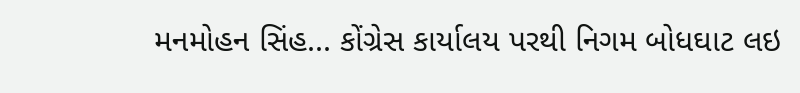મનમોહન સિંહ... કોંગ્રેસ કાર્યાલય પરથી નિગમ બોધઘાટ લઇ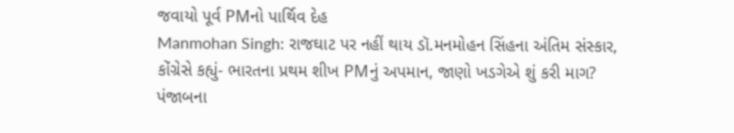જવાયો પૂર્વ PMનો પાર્થિવ દેહ
Manmohan Singh: રાજઘાટ પર નહીં થાય ડૉ.મનમોહન સિંહના અંતિમ સંસ્કાર, કોંગ્રેસે કહ્યું- ભારતના પ્રથમ શીખ PMનું અપમાન, જાણો ખડગેએ શું કરી માગ?
પંજાબના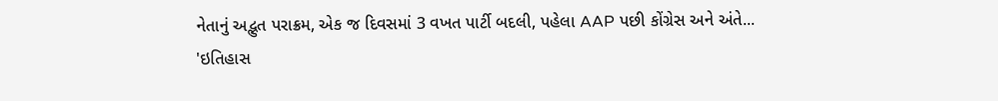નેતાનું અદ્ભુત પરાક્રમ, એક જ દિવસમાં 3 વખત પાર્ટી બદલી, પહેલા AAP પછી કોંગ્રેસ અને અંતે...
'ઇતિહાસ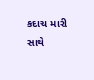કદાચ મારી સાથે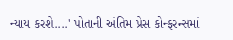ન્યાય કરશે....' પોતાની અંતિમ પ્રેસ કોન્ફરન્સમાં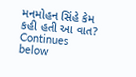મનમોહન સિંહે કેમ કહી હતી આ વાત?
Continues below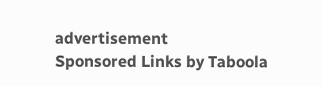advertisement
Sponsored Links by Taboola